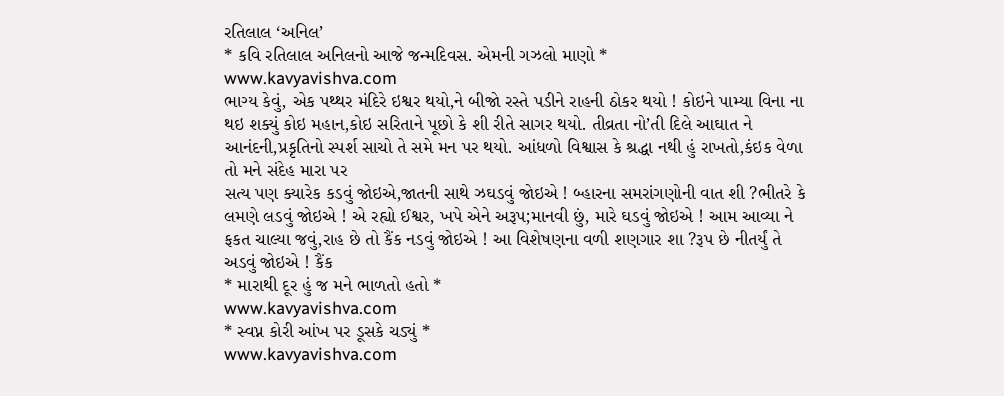રતિલાલ ‘અનિલ’
* કવિ રતિલાલ અનિલનો આજે જન્મદિવસ. એમની ગઝલો માણો *
www.kavyavishva.com
ભાગ્ય કેવું, એક પથ્થર મંદિરે ઇશ્વર થયો,ને બીજો રસ્તે પડીને રાહની ઠોકર થયો ! કોઇને પામ્યા વિના ના થઇ શક્યું કોઇ મહાન,કોઇ સરિતાને પૂછો કે શી રીતે સાગર થયો. તીવ્રતા નો’તી દિલે આઘાત ને આનંદની,પ્રકૃતિનો સ્પર્શ સાચો તે સમે મન પર થયો. આંધળો વિશ્વાસ કે શ્રદ્ધા નથી હું રાખતો,કંઇક વેળા તો મને સંદેહ મારા પર
સત્ય પણ ક્યારેક કડવું જોઇએ,જાતની સાથે ઝઘડવું જોઇએ ! બ્હારના સમરાંગણોની વાત શી ?ભીતરે કે લમણે લડવું જોઇએ ! એ રહ્યો ઈશ્વર, ખપે એને અરૂપ;માનવી છું, મારે ઘડવું જોઇએ ! આમ આવ્યા ને ફકત ચાલ્યા જવું,રાહ છે તો કૈંક નડવું જોઇએ ! આ વિશેષણના વળી શણગાર શા ?રૂપ છે નીતર્યું તે અડવું જોઇએ ! કૈંક
* મારાથી દૂર હું જ મને ભાળતો હતો *
www.kavyavishva.com
* સ્વપ્ન કોરી આંખ પર ડૂસકે ચડ્યું *
www.kavyavishva.com